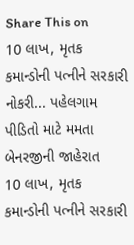Share This on
10 લાખ, મૃતક કમાન્ડોની પત્નીને સરકારી નોકરી... પહેલગામ પીડિતો માટે મમતા બેનરજીની જાહેરાત
10 લાખ, મૃતક કમાન્ડોની પત્નીને સરકારી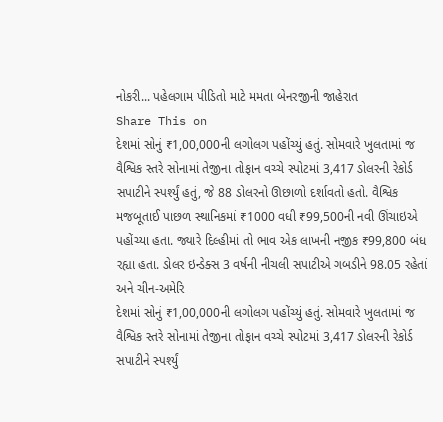નોકરી... પહેલગામ પીડિતો માટે મમતા બેનરજીની જાહેરાત
Share This on
દેશમાં સોનું ₹1,00,000ની લગોલગ પહોંચ્યું હતું. સોમવારે ખુલતામાં જ વૈશ્વિક સ્તરે સોનામાં તેજીના તોફાન વચ્ચે સ્પોટમાં 3,417 ડોલરની રેકોર્ડ સપાટીને સ્પર્શ્યું હતું, જે 88 ડોલરનો ઊછાળો દર્શાવતો હતો. વૈશ્વિક મજબૂતાઈ પાછળ સ્થાનિકમાં ₹1000 વધી ₹99,500ની નવી ઊંચાઇએ પહોંચ્યા હતા. જ્યારે દિલ્હીમાં તો ભાવ એક લાખની નજીક ₹99,800 બંધ રહ્યા હતા. ડોલર ઇન્ડેક્સ 3 વર્ષની નીચલી સપાટીએ ગબડીને 98.05 રહેતાં અને ચીન-અમેરિ
દેશમાં સોનું ₹1,00,000ની લગોલગ પહોંચ્યું હતું. સોમવારે ખુલતામાં જ વૈશ્વિક સ્તરે સોનામાં તેજીના તોફાન વચ્ચે સ્પોટમાં 3,417 ડોલરની રેકોર્ડ સપાટીને સ્પર્શ્યું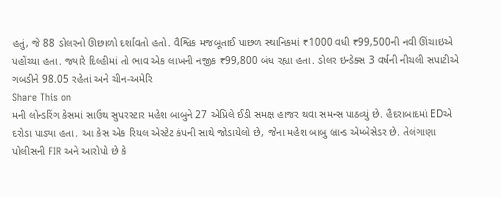હતું, જે 88 ડોલરનો ઊછાળો દર્શાવતો હતો. વૈશ્વિક મજબૂતાઈ પાછળ સ્થાનિકમાં ₹1000 વધી ₹99,500ની નવી ઊંચાઇએ પહોંચ્યા હતા. જ્યારે દિલ્હીમાં તો ભાવ એક લાખની નજીક ₹99,800 બંધ રહ્યા હતા. ડોલર ઇન્ડેક્સ 3 વર્ષની નીચલી સપાટીએ ગબડીને 98.05 રહેતાં અને ચીન-અમેરિ
Share This on
મની લોન્ડરિંગ કેસમાં સાઉથ સુપરસ્ટાર મહેશ બાબુને 27 એપ્રિલે ઈડી સમક્ષ હાજર થવા સમન્સ પાઠવ્યું છે. હૈદરાબાદમાં EDએ દરોડા પાડ્યા હતા. આ કેસ એક રિયલ એસ્ટેટ કંપની સાથે જોડાયેલો છે, જેના મહેશ બાબુ બ્રાન્ડ એમ્બેસેડર છે. તેલંગાણા પોલીસની FIR અને આરોપો છે કે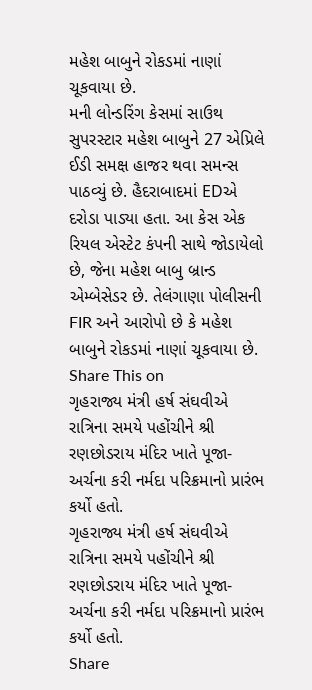મહેશ બાબુને રોકડમાં નાણાં ચૂકવાયા છે.
મની લોન્ડરિંગ કેસમાં સાઉથ સુપરસ્ટાર મહેશ બાબુને 27 એપ્રિલે ઈડી સમક્ષ હાજર થવા સમન્સ પાઠવ્યું છે. હૈદરાબાદમાં EDએ દરોડા પાડ્યા હતા. આ કેસ એક રિયલ એસ્ટેટ કંપની સાથે જોડાયેલો છે, જેના મહેશ બાબુ બ્રાન્ડ એમ્બેસેડર છે. તેલંગાણા પોલીસની FIR અને આરોપો છે કે મહેશ બાબુને રોકડમાં નાણાં ચૂકવાયા છે.
Share This on
ગૃહરાજ્ય મંત્રી હર્ષ સંઘવીએ રાત્રિના સમયે પહોંચીને શ્રી રણછોડરાય મંદિર ખાતે પૂજા-અર્ચના કરી નર્મદા પરિક્રમાનો પ્રારંભ કર્યો હતો.
ગૃહરાજ્ય મંત્રી હર્ષ સંઘવીએ રાત્રિના સમયે પહોંચીને શ્રી રણછોડરાય મંદિર ખાતે પૂજા-અર્ચના કરી નર્મદા પરિક્રમાનો પ્રારંભ કર્યો હતો.
Share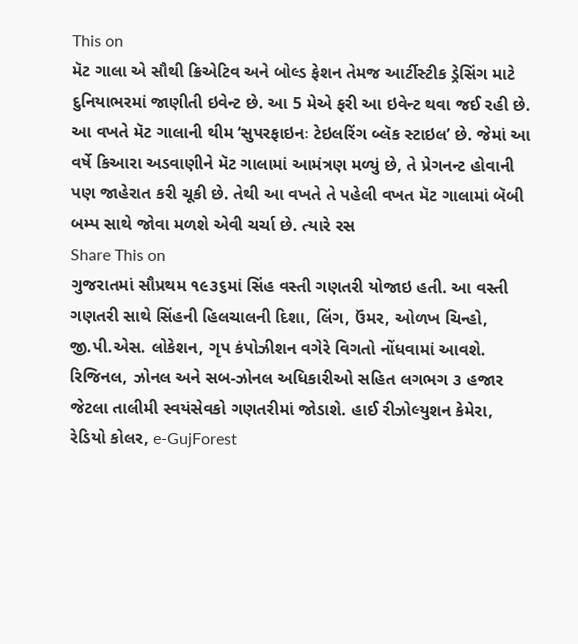This on
મૅટ ગાલા એ સૌથી ક્રિએટિવ અને બોલ્ડ ફેશન તેમજ આર્ટીસ્ટીક ડ્રેસિંગ માટે દુનિયાભરમાં જાણીતી ઇવેન્ટ છે. આ 5 મેએ ફરી આ ઇવેન્ટ થવા જઈ રહી છે. આ વખતે મૅટ ગાલાની થીમ ‘સુપરફાઇનઃ ટેઇલરિંગ બ્લૅક સ્ટાઇલ’ છે. જેમાં આ વર્ષે કિઆરા અડવાણીને મૅટ ગાલામાં આમંત્રણ મળ્યું છે, તે પ્રેગનન્ટ હોવાની પણ જાહેરાત કરી ચૂકી છે. તેથી આ વખતે તે પહેલી વખત મૅટ ગાલામાં બૅબી બમ્પ સાથે જોવા મળશે એવી ચર્ચા છે. ત્યારે રસ
Share This on
ગુજરાતમાં સૌપ્રથમ ૧૯૩૬માં સિંહ વસ્તી ગણતરી યોજાઇ હતી. આ વસ્તી ગણતરી સાથે સિંહની હિલચાલની દિશા, લિંગ, ઉંમર, ઓળખ ચિન્હો, જી.પી.એસ. લોકેશન, ગૃપ કંપોઝીશન વગેરે વિગતો નોંધવામાં આવશે. રિજિનલ, ઝોનલ અને સબ-ઝોનલ અધિકારીઓ સહિત લગભગ ૩ હજાર જેટલા તાલીમી સ્વયંસેવકો ગણતરીમાં જોડાશે. હાઈ રીઝોલ્યુશન કેમેરા, રેડિયો કોલર, e-GujForest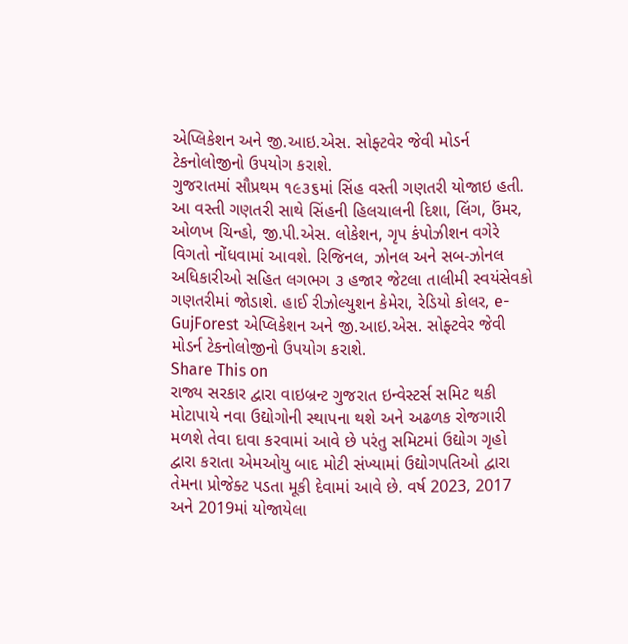એપ્લિકેશન અને જી.આઇ.એસ. સોફ્ટવેર જેવી મોડર્ન ટેકનોલોજીનો ઉપયોગ કરાશે.
ગુજરાતમાં સૌપ્રથમ ૧૯૩૬માં સિંહ વસ્તી ગણતરી યોજાઇ હતી. આ વસ્તી ગણતરી સાથે સિંહની હિલચાલની દિશા, લિંગ, ઉંમર, ઓળખ ચિન્હો, જી.પી.એસ. લોકેશન, ગૃપ કંપોઝીશન વગેરે વિગતો નોંધવામાં આવશે. રિજિનલ, ઝોનલ અને સબ-ઝોનલ અધિકારીઓ સહિત લગભગ ૩ હજાર જેટલા તાલીમી સ્વયંસેવકો ગણતરીમાં જોડાશે. હાઈ રીઝોલ્યુશન કેમેરા, રેડિયો કોલર, e-GujForest એપ્લિકેશન અને જી.આઇ.એસ. સોફ્ટવેર જેવી મોડર્ન ટેકનોલોજીનો ઉપયોગ કરાશે.
Share This on
રાજ્ય સરકાર દ્વારા વાઇબ્રન્ટ ગુજરાત ઇન્વેસ્ટર્સ સમિટ થકી મોટાપાયે નવા ઉદ્યોગોની સ્થાપના થશે અને અઢળક રોજગારી મળશે તેવા દાવા કરવામાં આવે છે પરંતુ સમિટમાં ઉદ્યોગ ગૃહો દ્વારા કરાતા એમઓયુ બાદ મોટી સંખ્યામાં ઉદ્યોગપતિઓ દ્વારા તેમના પ્રોજેક્ટ પડતા મૂકી દેવામાં આવે છે. વર્ષ 2023, 2017 અને 2019માં યોજાયેલા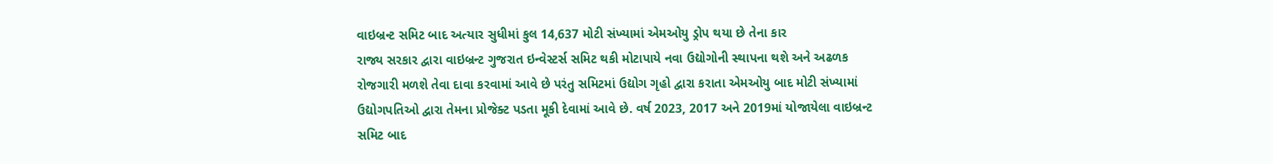વાઇબ્રન્ટ સમિટ બાદ અત્યાર સુધીમાં કુલ 14,637 મોટી સંખ્યામાં એમઓયુ ડ્રોપ થયા છે તેના કાર
રાજ્ય સરકાર દ્વારા વાઇબ્રન્ટ ગુજરાત ઇન્વેસ્ટર્સ સમિટ થકી મોટાપાયે નવા ઉદ્યોગોની સ્થાપના થશે અને અઢળક રોજગારી મળશે તેવા દાવા કરવામાં આવે છે પરંતુ સમિટમાં ઉદ્યોગ ગૃહો દ્વારા કરાતા એમઓયુ બાદ મોટી સંખ્યામાં ઉદ્યોગપતિઓ દ્વારા તેમના પ્રોજેક્ટ પડતા મૂકી દેવામાં આવે છે. વર્ષ 2023, 2017 અને 2019માં યોજાયેલા વાઇબ્રન્ટ સમિટ બાદ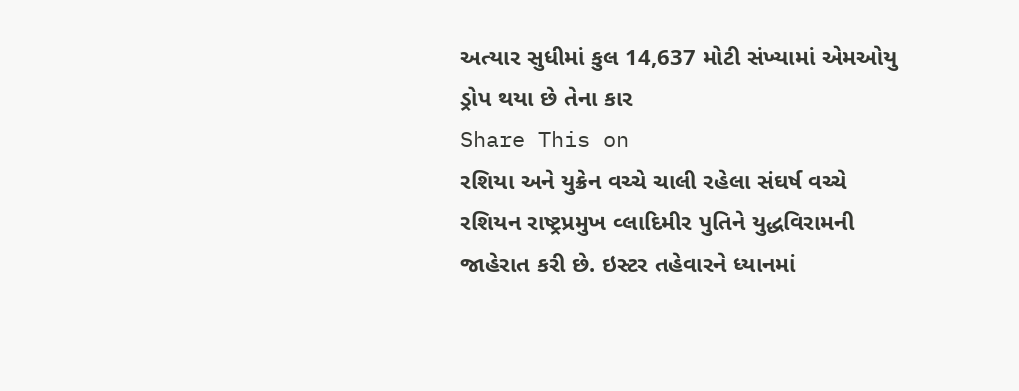અત્યાર સુધીમાં કુલ 14,637 મોટી સંખ્યામાં એમઓયુ ડ્રોપ થયા છે તેના કાર
Share This on
રશિયા અને યુક્રેન વચ્ચે ચાલી રહેલા સંઘર્ષ વચ્ચે રશિયન રાષ્ટ્રપ્રમુખ વ્લાદિમીર પુતિને યુદ્ધવિરામની જાહેરાત કરી છે. ઇસ્ટર તહેવારને ધ્યાનમાં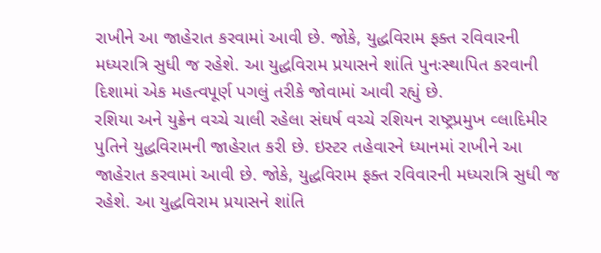રાખીને આ જાહેરાત કરવામાં આવી છે. જોકે, યુદ્ધવિરામ ફક્ત રવિવારની મધ્યરાત્રિ સુધી જ રહેશે. આ યુદ્ધવિરામ પ્રયાસને શાંતિ પુનઃસ્થાપિત કરવાની દિશામાં એક મહત્વપૂર્ણ પગલું તરીકે જોવામાં આવી રહ્યું છે.
રશિયા અને યુક્રેન વચ્ચે ચાલી રહેલા સંઘર્ષ વચ્ચે રશિયન રાષ્ટ્રપ્રમુખ વ્લાદિમીર પુતિને યુદ્ધવિરામની જાહેરાત કરી છે. ઇસ્ટર તહેવારને ધ્યાનમાં રાખીને આ જાહેરાત કરવામાં આવી છે. જોકે, યુદ્ધવિરામ ફક્ત રવિવારની મધ્યરાત્રિ સુધી જ રહેશે. આ યુદ્ધવિરામ પ્રયાસને શાંતિ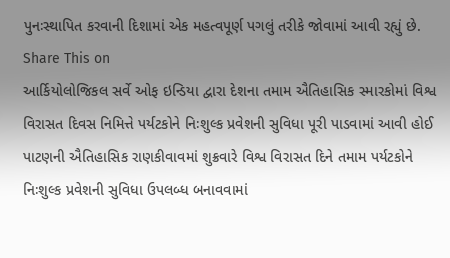પુનઃસ્થાપિત કરવાની દિશામાં એક મહત્વપૂર્ણ પગલું તરીકે જોવામાં આવી રહ્યું છે.
Share This on
આર્કિયોલોજિકલ સર્વે ઓફ ઇન્ડિયા દ્વારા દેશના તમામ ઐતિહાસિક સ્મારકોમાં વિશ્વ વિરાસત દિવસ નિમિત્તે પર્યટકોને નિઃશુલ્ક પ્રવેશની સુવિધા પૂરી પાડવામાં આવી હોઈ પાટણની ઐતિહાસિક રાણકીવાવમાં શુક્રવારે વિશ્વ વિરાસત દિને તમામ પર્યટકોને નિઃશુલ્ક પ્રવેશની સુવિધા ઉપલબ્ધ બનાવવામાં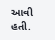આવી હતી.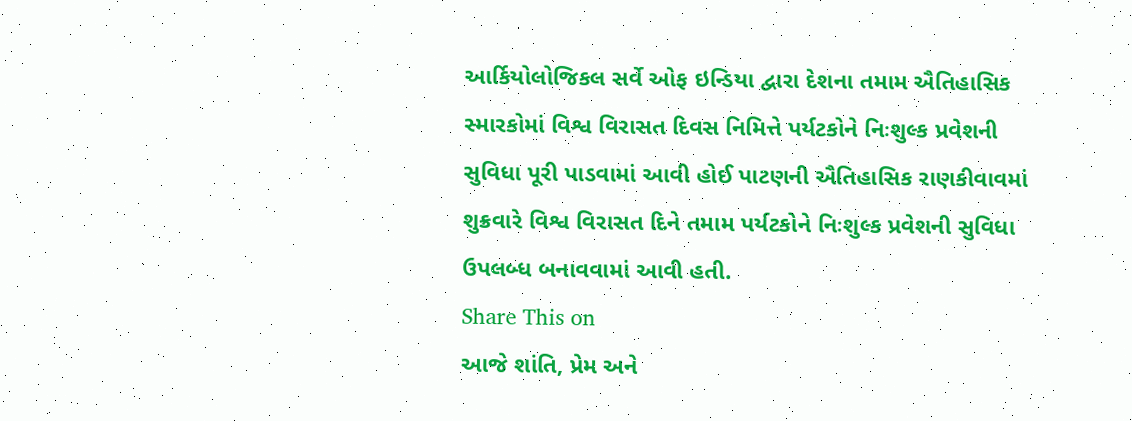આર્કિયોલોજિકલ સર્વે ઓફ ઇન્ડિયા દ્વારા દેશના તમામ ઐતિહાસિક સ્મારકોમાં વિશ્વ વિરાસત દિવસ નિમિત્તે પર્યટકોને નિઃશુલ્ક પ્રવેશની સુવિધા પૂરી પાડવામાં આવી હોઈ પાટણની ઐતિહાસિક રાણકીવાવમાં શુક્રવારે વિશ્વ વિરાસત દિને તમામ પર્યટકોને નિઃશુલ્ક પ્રવેશની સુવિધા ઉપલબ્ધ બનાવવામાં આવી હતી.
Share This on
આજે શાંતિ, પ્રેમ અને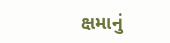ક્ષમાનું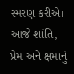સ્મરણ કરીએ।
આજે શાંતિ, પ્રેમ અને ક્ષમાનું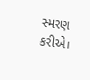સ્મરણ કરીએ।